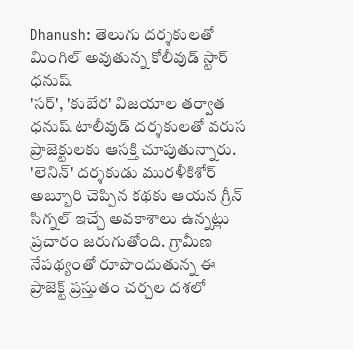Dhanush: తెలుగు దర్శకులతో మింగిల్ అవుతున్న కోలీవుడ్ స్టార్ ధనుష్
'సర్', 'కుబేర' విజయాల తర్వాత ధనుష్ టాలీవుడ్ దర్శకులతో వరుస ప్రాజెక్టులకు ఆసక్తి చూపుతున్నారు. 'లెనిన్' దర్శకుడు మురళీకిశోర్ అబ్బూరి చెప్పిన కథకు ఆయన గ్రీన్ సిగ్నల్ ఇచ్చే అవకాశాలు ఉన్నట్లు ప్రచారం జరుగుతోంది. గ్రామీణ నేపథ్యంతో రూపొందుతున్న ఈ ప్రాజెక్ట్ ప్రస్తుతం చర్చల దశలో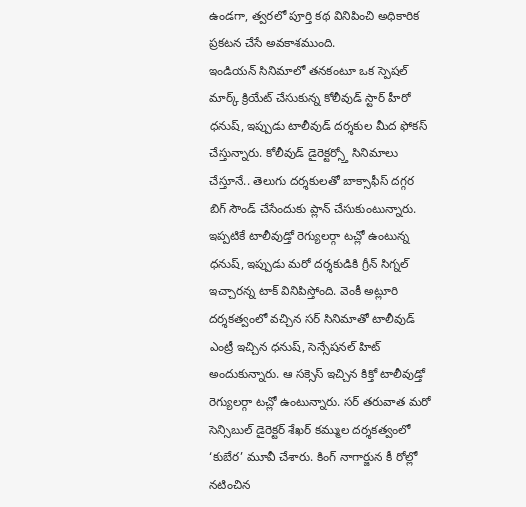ఉండగా, త్వరలో పూర్తి కథ వినిపించి అధికారిక ప్రకటన చేసే అవకాశముంది.
ఇండియన్ సినిమాలో తనకంటూ ఒక స్పెషల్ మార్క్ క్రియేట్ చేసుకున్న కోలీవుడ్ స్టార్ హీరో ధనుష్, ఇప్పుడు టాలీవుడ్ దర్శకుల మీద ఫోకస్ చేస్తున్నారు. కోలీవుడ్ డైరెక్టర్స్తో సినిమాలు చేస్తూనే.. తెలుగు దర్శకులతో బాక్సాఫీస్ దగ్గర బిగ్ సౌండ్ చేసేందుకు ప్లాన్ చేసుకుంటున్నారు. ఇప్పటికే టాలీవుడ్తో రెగ్యులర్గా టచ్లో ఉంటున్న ధనుష్, ఇప్పుడు మరో దర్శకుడికి గ్రీన్ సిగ్నల్ ఇచ్చారన్న టాక్ వినిపిస్తోంది. వెంకీ అట్లూరి దర్శకత్వంలో వచ్చిన సర్ సినిమాతో టాలీవుడ్ ఎంట్రీ ఇచ్చిన ధనుష్, సెన్సేషనల్ హిట్ అందుకున్నారు. ఆ సక్సెస్ ఇచ్చిన కిక్తో టాలీవుడ్తో రెగ్యులర్గా టచ్లో ఉంటున్నారు. సర్ తరువాత మరో సెన్సిబుల్ డైరెక్టర్ శేఖర్ కమ్ముల దర్శకత్వంలో ‘కుబేర’ మూవీ చేశారు. కింగ్ నాగార్జున కీ రోల్లో నటించిన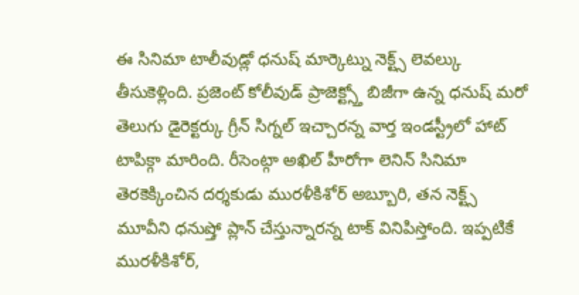ఈ సినిమా టాలీవుడ్లో ధనుష్ మార్కెట్ను నెక్ట్స్ లెవల్కు తీసుకెళ్లింది. ప్రజెంట్ కోలీవుడ్ ప్రాజెక్ట్స్తో బిజీగా ఉన్న ధనుష్ మరో తెలుగు డైరెక్టర్కు గ్రీన్ సిగ్నల్ ఇచ్చారన్న వార్త ఇండస్ట్రీలో హాట్ టాపిక్గా మారింది. రీసెంట్గా అఖిల్ హీరోగా లెనిన్ సినిమా తెరకెక్కించిన దర్శకుడు మురళీకిశోర్ అబ్బూరి, తన నెక్ట్స్ మూవీని ధనుష్తో ప్లాన్ చేస్తున్నారన్న టాక్ వినిపిస్తోంది. ఇప్పటికే మురళీకిశోర్,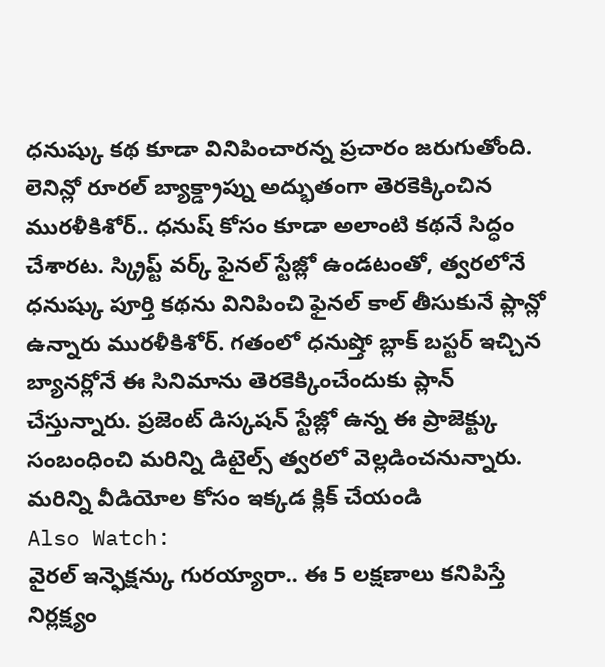ధనుష్కు కథ కూడా వినిపించారన్న ప్రచారం జరుగుతోంది. లెనిన్లో రూరల్ బ్యాక్డ్రాప్ను అద్భుతంగా తెరకెక్కించిన మురళీకిశోర్.. ధనుష్ కోసం కూడా అలాంటి కథనే సిద్ధం చేశారట. స్క్రిప్ట్ వర్క్ ఫైనల్ స్టేజ్లో ఉండటంతో, త్వరలోనే ధనుష్కు పూర్తి కథను వినిపించి ఫైనల్ కాల్ తీసుకునే ప్లాన్లో ఉన్నారు మురళీకిశోర్. గతంలో ధనుష్తో బ్లాక్ బస్టర్ ఇచ్చిన బ్యానర్లోనే ఈ సినిమాను తెరకెక్కించేందుకు ప్లాన్ చేస్తున్నారు. ప్రజెంట్ డిస్కషన్ స్టేజ్లో ఉన్న ఈ ప్రాజెక్ట్కు సంబంధించి మరిన్ని డిటైల్స్ త్వరలో వెల్లడించనున్నారు.
మరిన్ని వీడియోల కోసం ఇక్కడ క్లిక్ చేయండి
Also Watch:
వైరల్ ఇన్ఫెక్షన్కు గురయ్యారా.. ఈ 5 లక్షణాలు కనిపిస్తే నిర్లక్ష్యం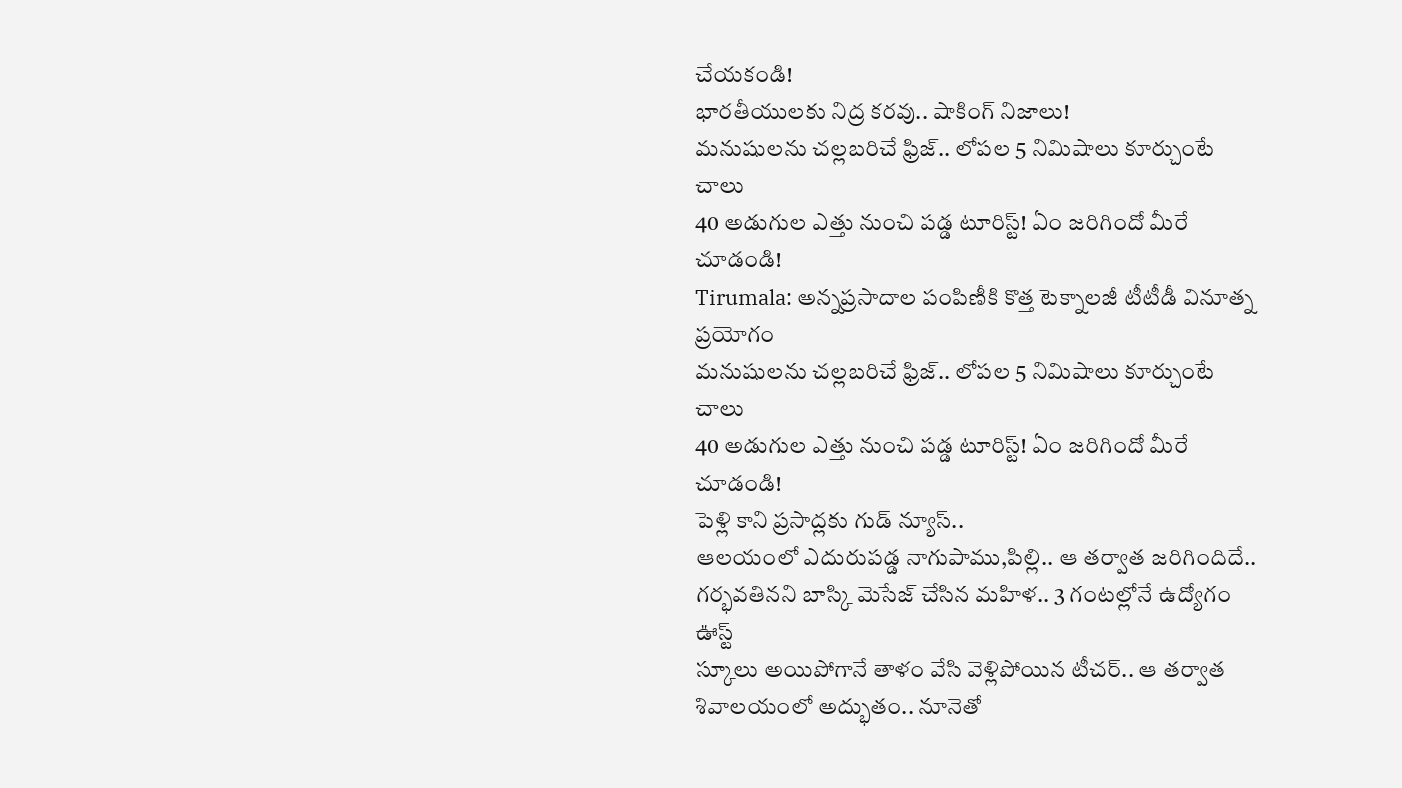చేయకండి!
భారతీయులకు నిద్ర కరవు.. షాకింగ్ నిజాలు!
మనుషులను చల్లబరిచే ఫ్రిజ్.. లోపల 5 నిమిషాలు కూర్చుంటే చాలు
40 అడుగుల ఎత్తు నుంచి పడ్డ టూరిస్ట్! ఏం జరిగిందో మీరే చూడండి!
Tirumala: అన్నప్రసాదాల పంపిణీకి కొత్త టెక్నాలజీ టీటీడీ వినూత్న ప్రయోగం
మనుషులను చల్లబరిచే ఫ్రిజ్.. లోపల 5 నిమిషాలు కూర్చుంటే చాలు
40 అడుగుల ఎత్తు నుంచి పడ్డ టూరిస్ట్! ఏం జరిగిందో మీరే చూడండి!
పెళ్లి కాని ప్రసాద్లకు గుడ్ న్యూస్..
ఆలయంలో ఎదురుపడ్డ నాగుపాము,పిల్లి.. ఆ తర్వాత జరిగిందిదే..
గర్భవతినని బాస్కి మెసేజ్ చేసిన మహిళ.. 3 గంటల్లోనే ఉద్యోగం ఊస్ట్
స్కూలు అయిపోగానే తాళం వేసి వెళ్లిపోయిన టీచర్.. ఆ తర్వాత
శివాలయంలో అద్భుతం.. నూనెతో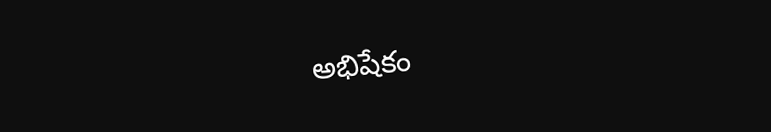అభిషేకం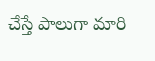చేస్తే పాలుగా మారి